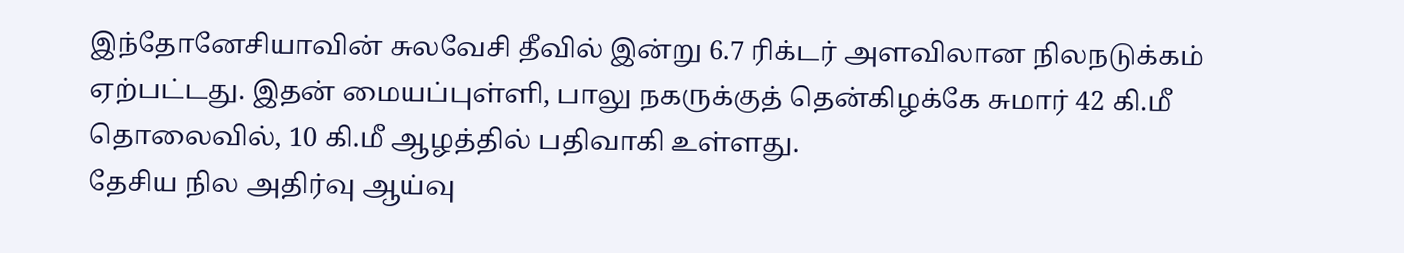இந்தோனேசியாவின் சுலவேசி தீவில் இன்று 6.7 ரிக்டர் அளவிலான நிலநடுக்கம் ஏற்பட்டது. இதன் மையப்புள்ளி, பாலு நகருக்குத் தென்கிழக்கே சுமார் 42 கி.மீ தொலைவில், 10 கி.மீ ஆழத்தில் பதிவாகி உள்ளது.
தேசிய நில அதிர்வு ஆய்வு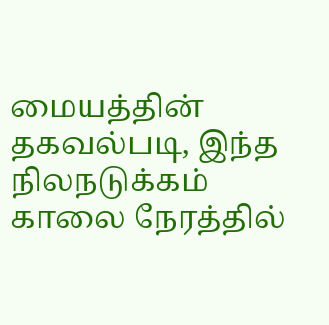மையத்தின் தகவல்படி, இந்த நிலநடுக்கம் காலை நேரத்தில்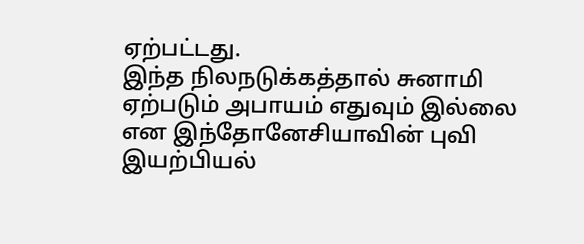ஏற்பட்டது.
இந்த நிலநடுக்கத்தால் சுனாமி ஏற்படும் அபாயம் எதுவும் இல்லை என இந்தோனேசியாவின் புவி இயற்பியல்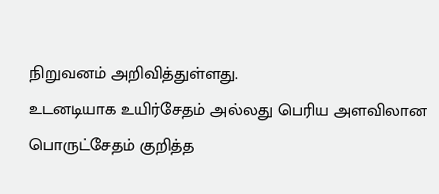நிறுவனம் அறிவித்துள்ளது.
உடனடியாக உயிர்சேதம் அல்லது பெரிய அளவிலான பொருட்சேதம் குறித்த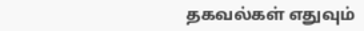தகவல்கள் எதுவும்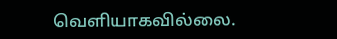வெளியாகவில்லை.